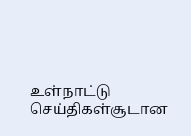உள்நாட்டு செய்திகள்சூடான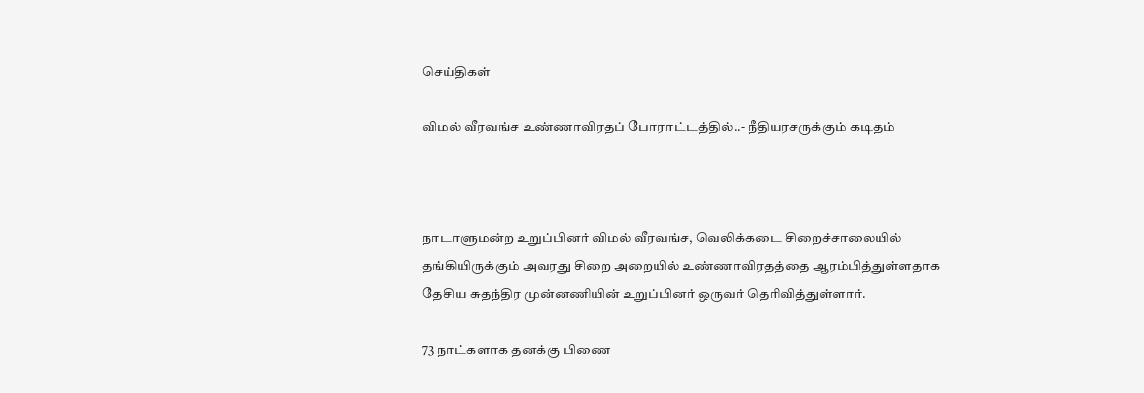செய்திகள்

விமல் வீரவங்ச உண்ணாவிரதப் போராட்டத்தில்..- நீதியரசருக்கும் கடிதம்



நாடாளுமன்ற உறுப்பினர் விமல் வீரவங்ச, வெலிக்கடை சிறைச்சாலையில் தங்கியிருக்கும் அவரது சிறை அறையில் உண்ணாவிரதத்தை ஆரம்பித்துள்ளதாக தேசிய சுதந்திர முன்னணியின் உறுப்பினர் ஒருவர் தெரிவித்துள்ளார்.

73 நாட்களாக தனக்கு பிணை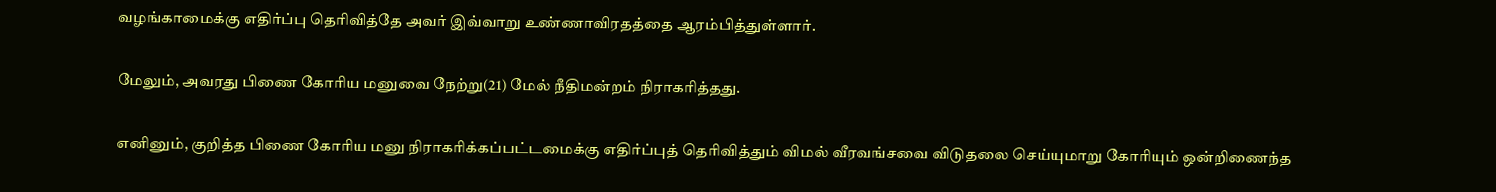வழங்காமைக்கு எதிர்ப்பு தெரிவித்தே அவர் இவ்வாறு உண்ணாவிரதத்தை ஆரம்பித்துள்ளார்.

மேலும், அவரது பிணை கோரிய மனுவை நேற்று(21) மேல் நீதிமன்றம் நிராகரித்தது.

எனினும், குறித்த பிணை கோரிய மனு நிராகரிக்கப்பட்டமைக்கு எதிர்ப்புத் தெரிவித்தும் விமல் வீரவங்சவை விடுதலை செய்யுமாறு கோரியும் ஒன்றிணைந்த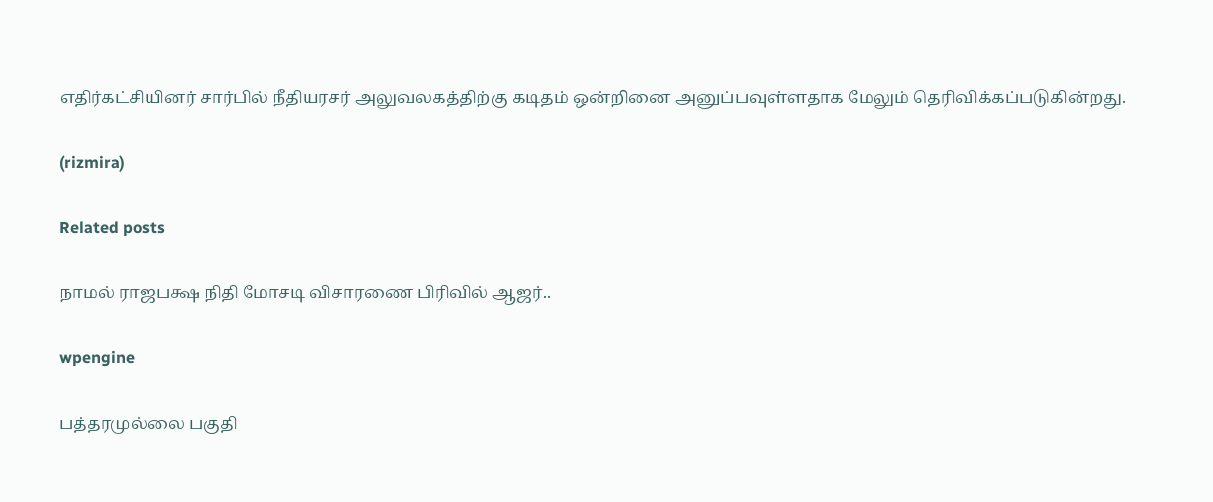எதிர்கட்சியினர் சார்பில் நீதியரசர் அலுவலகத்திற்கு கடிதம் ஒன்றினை அனுப்பவுள்ளதாக மேலும் தெரிவிக்கப்படுகின்றது.

(rizmira)

Related posts

நாமல் ராஜபக்ஷ நிதி மோசடி விசாரணை பிரிவில் ஆஜர்..

wpengine

பத்தரமுல்லை பகுதி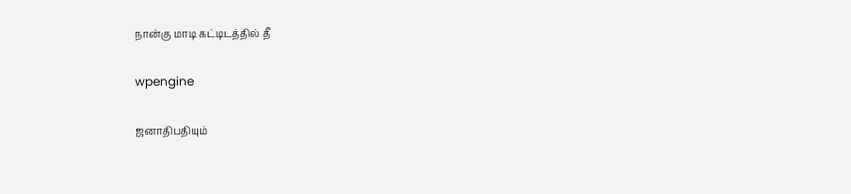நான்கு மாடி கட்டிடத்தில் தீ

wpengine

ஜனாதிபதியும்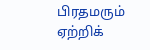பிரதமரும் ஏற்றிக்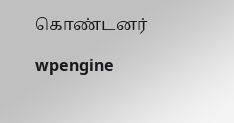கொண்டனர்

wpengine